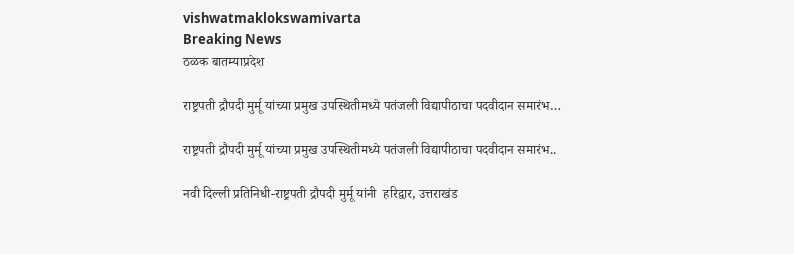vishwatmaklokswamivarta
Breaking News
ठळक बातम्याप्रदेश

राष्ट्रपती द्रौपदी मुर्मू यांच्या प्रमुख उपस्थितीमध्ये पतंजली विद्यापीठाचा पदवीदान समारंभ…

राष्ट्रपती द्रौपदी मुर्मू यांच्या प्रमुख उपस्थितीमध्ये पतंजली विद्यापीठाचा पदवीदान समारंभ..

नवी दिल्ली प्रतिनिधी-राष्ट्रपती द्रौपदी मुर्मू यांनी  हरिद्वार, उत्तराखंड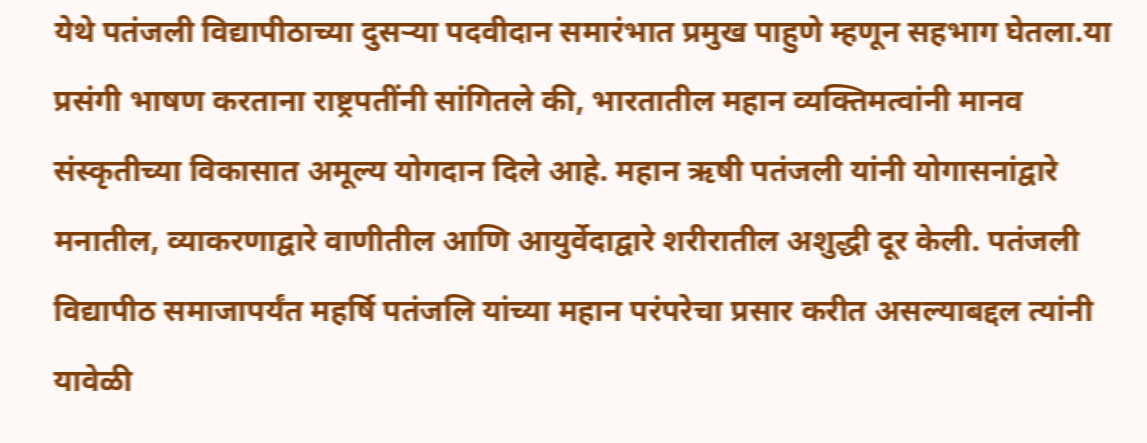येथे पतंजली विद्यापीठाच्या दुसऱ्या पदवीदान समारंभात प्रमुख पाहुणे म्हणून सहभाग घेतला.या प्रसंगी भाषण करताना राष्ट्रपतींनी सांगितले की, भारतातील महान व्यक्तिमत्वांनी मानव संस्कृतीच्या विकासात अमूल्य योगदान दिले आहे. महान ऋषी पतंजली यांनी योगासनांद्वारे मनातील, व्याकरणाद्वारे वाणीतील आणि आयुर्वेदाद्वारे शरीरातील अशुद्धी दूर केली. पतंजली विद्यापीठ समाजापर्यंत महर्षि पतंजलि यांच्या महान परंपरेचा प्रसार करीत असल्याबद्दल त्यांनी यावेळी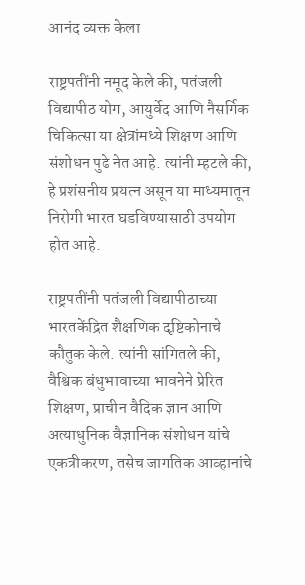आनंद व्यक्त केला

राष्ट्रपतींनी नमूद केले की, पतंजली विद्यापीठ योग, आयुर्वेद आणि नैसर्गिक चिकित्सा या क्षेत्रांमध्ये शिक्षण आणि संशोधन पुढे नेत आहे. त्यांनी म्हटले की, हे प्रशंसनीय प्रयत्न असून या माध्यमातून निरोगी भारत घडविण्यासाठी उपयोग होत आहे.

राष्ट्रपतींनी पतंजली विद्यापीठाच्या भारतकेंद्रित शैक्षणिक दृष्टिकोनाचे कौतुक केले. त्यांनी सांगितले की, वैश्विक बंधुभावाच्या भावनेने प्रेरित शिक्षण, प्राचीन वैदिक ज्ञान आणि अत्याधुनिक वैज्ञानिक संशोधन यांचे एकत्रीकरण, तसेच जागतिक आव्हानांचे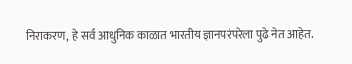निराकरण, हे सर्व आधुनिक काळात भारतीय ज्ञानपरंपरेला पुढे नेत आहेत.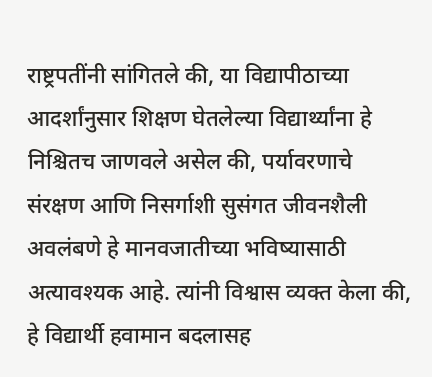राष्ट्रपतींनी सांगितले की, या विद्यापीठाच्या आदर्शांनुसार शिक्षण घेतलेल्या विद्यार्थ्यांना हे निश्चितच जाणवले असेल की, पर्यावरणाचे संरक्षण आणि निसर्गाशी सुसंगत जीवनशैली अवलंबणे हे मानवजातीच्या भविष्यासाठी अत्यावश्यक आहे. त्यांनी विश्वास व्यक्त केला की, हे विद्यार्थी हवामान बदलासह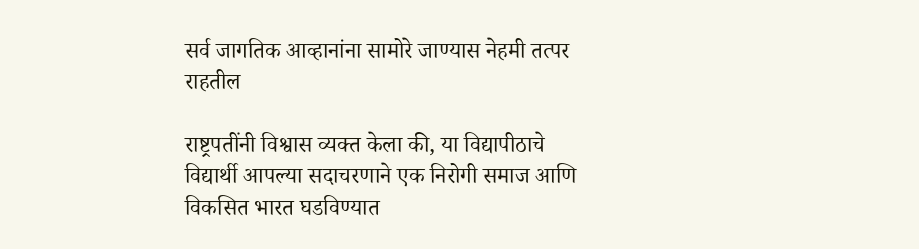सर्व जागतिक आव्हानांना सामोरे जाण्यास नेहमी तत्पर राहतील

राष्ट्रपतींनी विश्वास व्यक्त केला की, या विद्यापीठाचे विद्यार्थी आपल्या सदाचरणाने एक निरोगी समाज आणि विकसित भारत घडविण्यात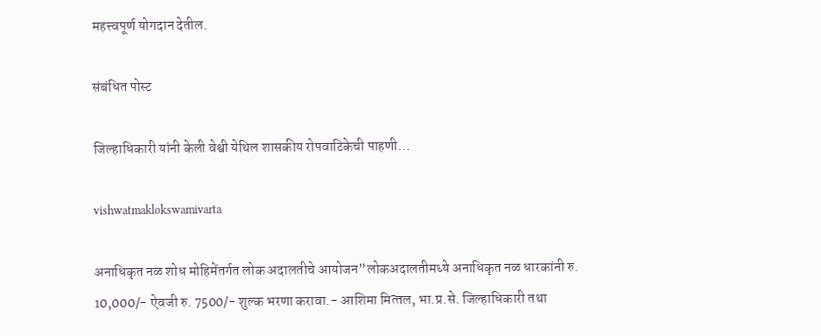महत्त्वपूर्ण योगदान देतील.

संबंधित पोस्ट

जिल्हाधिकारी यांनी केली वेश्वी येथिल शासकीय रोपवाटिकेची पाहणी…

vishwatmaklokswamivarta

अनाधिकृत नळ शोध मोहिमेंतर्गत लोक अदालतीचे आयोजन”लोकअदालतीमध्‍ये अनाधिकृत नळ धारकांनी रु. 10,000/- ऐवजी रु. 7500/- शुल्‍क भरणा करावा.- आशिमा मित्‍तल, भा.प्र.से. जिल्‍हाधिकारी तथा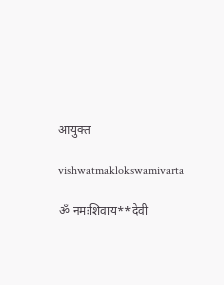आयुक्‍त

vishwatmaklokswamivarta

ॐ नमःशिवाय**देवी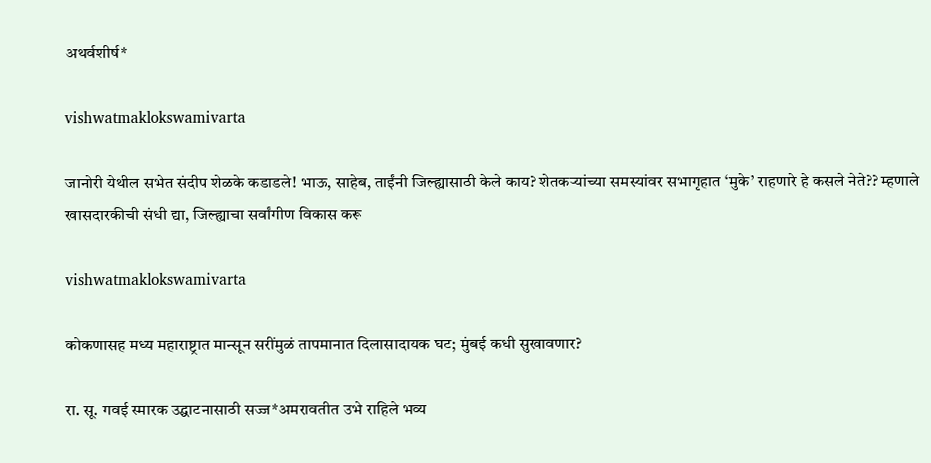अथर्वशीर्ष*

vishwatmaklokswamivarta

जानोरी येथील सभेत संदीप शेळके कडाडले! भाऊ, साहेब, ताईंनी जिल्ह्यासाठी केले काय? शेतकऱ्यांच्या समस्यांवर सभागृहात ‘मुके’ राहणारे हे कसले नेते?? म्हणाले खासदारकीची संधी द्या, जिल्ह्याचा सर्वांगीण विकास करू

vishwatmaklokswamivarta

कोकणासह मध्य महाराष्ट्रात मान्सून सरींमुळं तापमानात दिलासादायक घट; मुंबई कधी सुखावणार?

रा. सू. गवई स्मारक उद्घाटनासाठी सज्ज*अमरावतीत उभे राहिले भव्य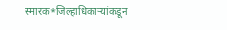स्मारक*जिल्हाधिकाऱ्यांकडून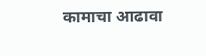कामाचा आढावा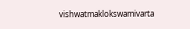vishwatmaklokswamivarta